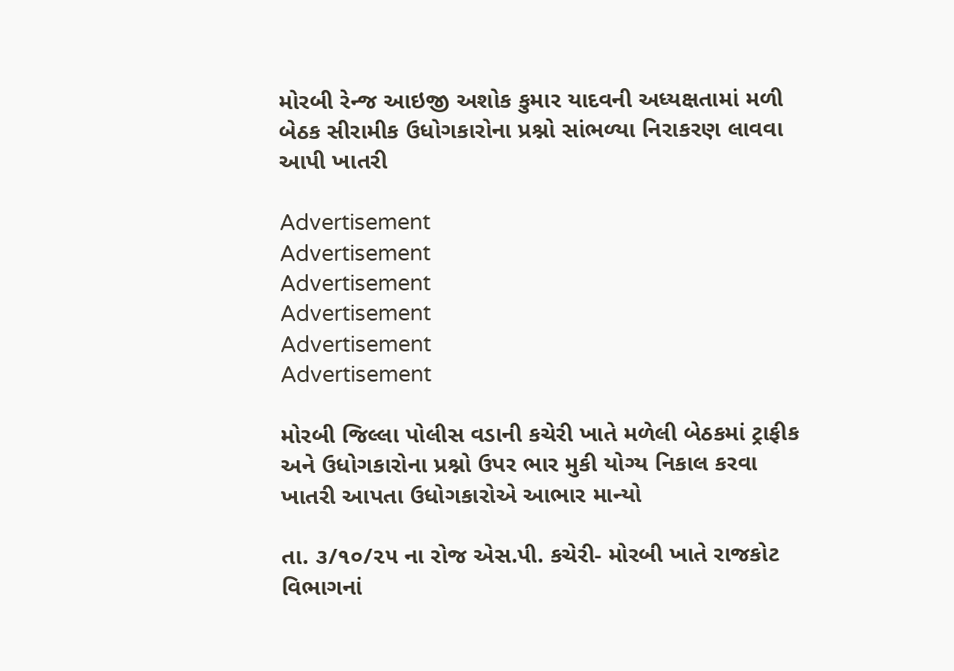મોરબી રેન્જ આઇજી અશોક કુમાર યાદવની અધ્યક્ષતામાં મળી બેઠક સીરામીક ઉધોગકારોના પ્રશ્નો સાંભળ્યા નિરાકરણ લાવવા આપી ખાતરી

Advertisement
Advertisement
Advertisement
Advertisement
Advertisement
Advertisement

મોરબી જિલ્લા પોલીસ વડાની કચેરી ખાતે મળેલી બેઠકમાં ટ્રાફીક અને ઉધોગકારોના પ્રશ્નો ઉપર ભાર મુકી યોગ્ય નિકાલ કરવા ખાતરી આપતા‌ ઉધોગકારોએ આભાર માન્યો

તા. ૩/૧૦/૨૫ ના રોજ એસ.પી. કચેરી- મોરબી ખાતે રાજકોટ વિભાગનાં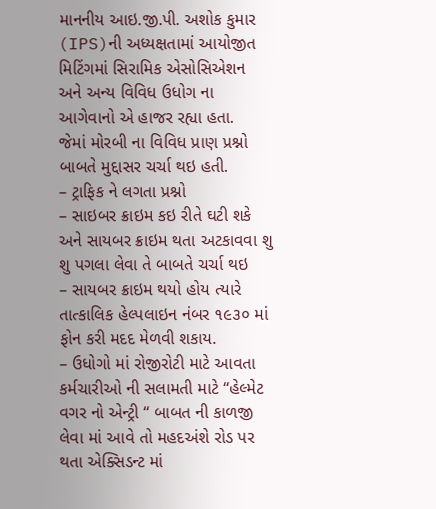માનનીય આઇ.જી.પી. અશોક કુમાર (IPS)ની અધ્યક્ષતામાં આયોજીત મિટિંગમાં સિરામિક એસોસિએશન અને અન્ય વિવિધ ઉધોગ ના આગેવાનો એ હાજર રહ્યા હતા.
જેમાં મોરબી ના વિવિધ પ્રાણ પ્રશ્નો બાબતે મુદ્દાસર ચર્ચા થઇ હતી.
– ટ્રાફિક ને લગતા પ્રશ્નો
– સાઇબર ક્રાઇમ કઇ રીતે ઘટી શકે અને સાયબર ક્રાઇમ થતા અટકાવવા શુ શુ પગલા લેવા તે બાબતે ચર્ચા થઇ
– સાયબર ક્રાઇમ થયો હોય ત્યારે તાત્કાલિક હેલ્પલાઇન નંબર ૧૯૩૦ માં ફોન કરી મદદ મેળવી શકાય.
– ઉધોગો માં રોજીરોટી માટે આવતા કર્મચારીઓ ની સલામતી માટે “હેલ્મેટ વગર નો એન્ટ્રી “ બાબત ની કાળજી લેવા માં આવે તો મહદઅંશે રોડ પર થતા એક્સિડન્ટ માં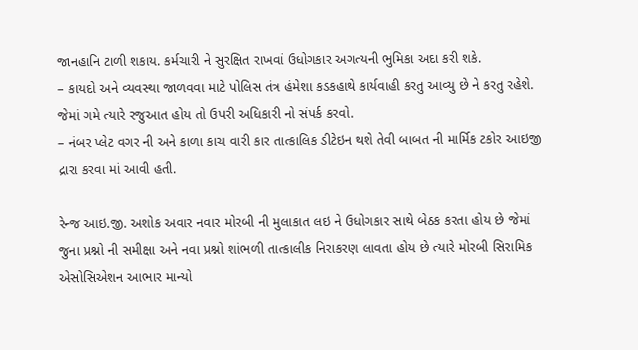જાનહાનિ ટાળી શકાય. કર્મચારી ને સુરક્ષિત રાખવાં ઉધોગકાર અગત્યની ભુમિકા અદા કરી શકે.
– કાયદો અને વ્યવસ્થા જાળવવા માટે પોલિસ તંત્ર હંમેશા કડકહાથે કાર્યવાહી કરતુ આવ્યુ છે ને કરતુ રહેશે. જેમાં ગમે ત્યારે રજુઆત હોય તો ઉપરી અધિકારી નો સંપર્ક કરવો.
– નંબર પ્લેટ વગર ની અને કાળા કાચ વારી કાર તાત્કાલિક ડીટેઇન થશે તેવી બાબત ની માર્મિક ટકોર આઇજી દ્રારા કરવા માં આવી હતી.

રેન્જ આઇ.જી. અશોક અવાર નવાર મોરબી ની મુલાકાત લઇ ને ઉધોગકાર સાથે બેઠક કરતા હોય છે જેમાં જુના પ્રશ્નો ની સમીક્ષા અને નવા પ્રશ્નો શાંભળી તાત્કાલીક નિરાકરણ લાવતા હોય છે ત્યારે મોરબી સિરામિક એસોસિએશન આભાર માન્યો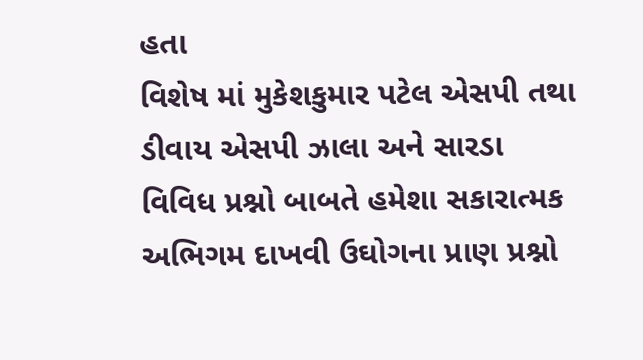હતા
વિશેષ માં મુકેશકુમાર પટેલ એસપી તથા ડીવાય એસપી ઝાલા અને સારડા વિવિધ પ્રશ્નો બાબતે હમેશા સકારાત્મક અભિગમ દાખવી ઉઘોગના પ્રાણ પ્રશ્નો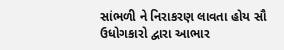સાંભળી ને નિરાકરણ લાવતા હોય સૌ ઉધોગકારો દ્વારા આભાર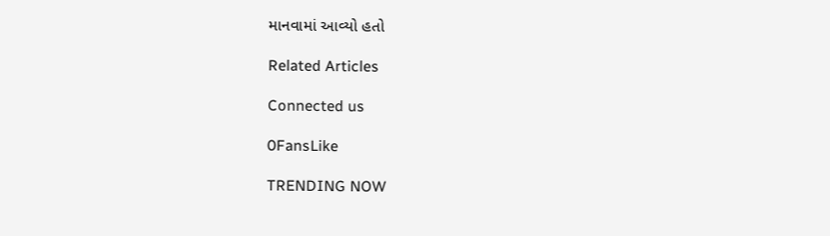માનવામાં આવ્યો હતો

Related Articles

Connected us

0FansLike

TRENDING NOW